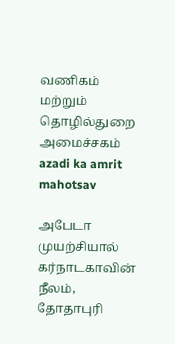வணிகம் மற்றும் தொழில்துறை அமைச்சகம்
azadi ka amrit mahotsav

அபேடா முயற்சியால் கர்நாடகாவின் நீலம், தோதாபுரி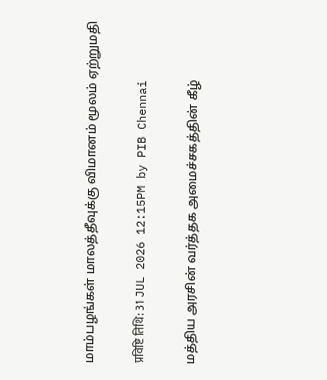மாம்பழங்கள் மாலத்தீவுக்கு விமானம் மூலம் ஏற்றுமதி

प्रविष्टि तिथि: 31 JUL 2026 12:15PM by PIB Chennai

மத்திய அரசின் வர்த்தக அமைச்சகத்தின் கீழ்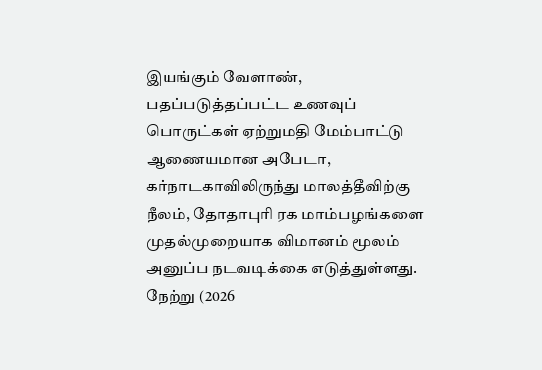இயங்கும் வேளாண், பதப்படுத்தப்பட்ட உணவுப் பொருட்கள் ஏற்றுமதி மேம்பாட்டு ஆணையமான அபேடா, கர்நாடகாவிலிருந்து மாலத்தீவிற்கு நீலம், தோதாபுரி ரக மாம்பழங்களை முதல்முறையாக விமானம் மூலம் அனுப்ப நடவடிக்கை எடுத்துள்ளது. நேற்று (2026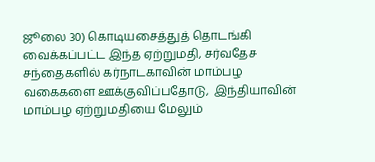ஜூலை 30) கொடியசைத்துத் தொடங்கி வைக்கப்பட்ட இந்த ஏற்றுமதி, சர்வதேச சந்தைகளில் கர்நாடகாவின் மாம்பழ வகைகளை ஊக்குவிப்பதோடு,  இந்தியாவின் மாம்பழ ஏற்றுமதியை மேலும்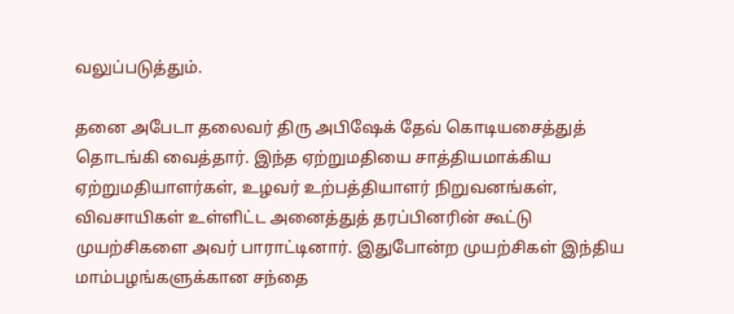வலுப்படுத்தும்.

தனை அபேடா தலைவர் திரு அபிஷேக் தேவ் கொடியசைத்துத் தொடங்கி வைத்தார். இந்த ஏற்றுமதியை சாத்தியமாக்கிய ஏற்றுமதியாளர்கள், உழவர் உற்பத்தியாளர் நிறுவனங்கள், விவசாயிகள் உள்ளிட்ட அனைத்துத் தரப்பினரின் கூட்டு முயற்சிகளை அவர் பாராட்டினார். இதுபோன்ற முயற்சிகள் இந்திய மாம்பழங்களுக்கான சந்தை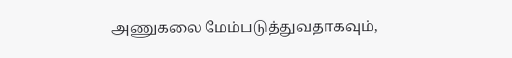அணுகலை மேம்படுத்துவதாகவும்,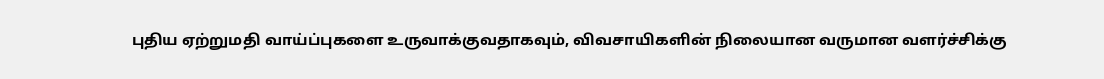புதிய ஏற்றுமதி வாய்ப்புகளை உருவாக்குவதாகவும், விவசாயிகளின் நிலையான வருமான வளர்ச்சிக்கு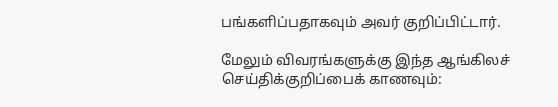பங்களிப்பதாகவும் அவர் குறிப்பிட்டார்.

மேலும் விவரங்களுக்கு இந்த ஆங்கிலச் செய்திக்குறிப்பைக் காணவும்: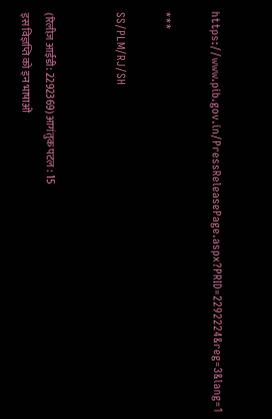https://www.pib.gov.in/PressReleasePage.aspx?PRID=2292224&reg=3&lang=1

***

SS/PLM/RJ/SH


(रिलीज़ आईडी: 2292369) आगंतुक पटल : 15
इस विज्ञप्ति को इन भाषाओं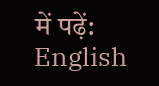में पढ़ें: English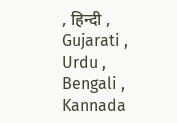, हिन्दी , Gujarati , Urdu , Bengali , Kannada